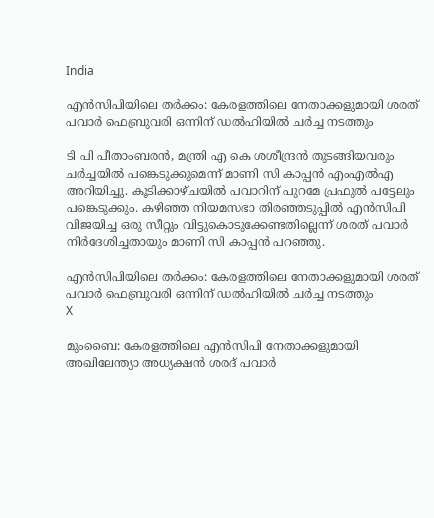India

എന്‍സിപിയിലെ തര്‍ക്കം: കേരളത്തിലെ നേതാക്കളുമായി ശരത് പവാര്‍ ഫെബ്രുവരി ഒന്നിന് ഡല്‍ഹിയില്‍ ചര്‍ച്ച നടത്തും

ടി പി പീതാംബരന്‍, മന്ത്രി എ കെ ശശീന്ദ്രന്‍ തുടങ്ങിയവരും ചര്‍ച്ചയില്‍ പങ്കെടുക്കുമെന്ന് മാണി സി കാപ്പന്‍ എംഎല്‍എ അറിയിച്ചു. കൂടിക്കാഴ്ചയില്‍ പവാറിന് പുറമേ പ്രഫുല്‍ പട്ടേലും പങ്കെടുക്കും. കഴിഞ്ഞ നിയമസഭാ തിരഞ്ഞടുപ്പില്‍ എന്‍സിപി വിജയിച്ച ഒരു സീറ്റും വിട്ടുകൊടുക്കേണ്ടതില്ലെന്ന് ശരത് പവാര്‍ നിര്‍ദേശിച്ചതായും മാണി സി കാപ്പന്‍ പറഞ്ഞു.

എന്‍സിപിയിലെ തര്‍ക്കം: കേരളത്തിലെ നേതാക്കളുമായി ശരത് പവാര്‍ ഫെബ്രുവരി ഒന്നിന് ഡല്‍ഹിയില്‍ ചര്‍ച്ച നടത്തും
X

മുംബൈ: കേരളത്തിലെ എന്‍സിപി നേതാക്കളുമായി അഖിലേന്ത്യാ അധ്യക്ഷന്‍ ശരദ് പവാര്‍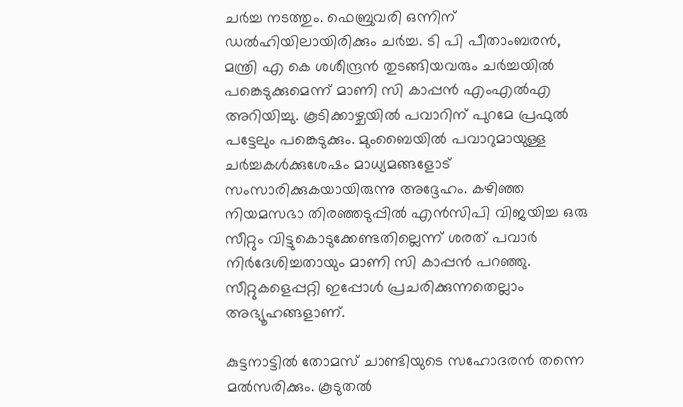ചര്‍ച്ച നടത്തും. ഫെബ്രുവരി ഒന്നിന് ഡല്‍ഹിയിലായിരിക്കും ചര്‍ച്ച. ടി പി പീതാംബരന്‍, മന്ത്രി എ കെ ശശീന്ദ്രന്‍ തുടങ്ങിയവരും ചര്‍ച്ചയില്‍ പങ്കെടുക്കുമെന്ന് മാണി സി കാപ്പന്‍ എംഎല്‍എ അറിയിച്ചു. കൂടിക്കാഴ്ചയില്‍ പവാറിന് പുറമേ പ്രഫുല്‍ പട്ടേലും പങ്കെടുക്കും. മുംബൈയില്‍ പവാറുമായുള്ള ചര്‍ച്ചകള്‍ക്കുശേഷം മാധ്യമങ്ങളോട് സംസാരിക്കുകയായിരുന്നു അദ്ദേഹം. കഴിഞ്ഞ നിയമസഭാ തിരഞ്ഞടുപ്പില്‍ എന്‍സിപി വിജയിച്ച ഒരു സീറ്റും വിട്ടുകൊടുക്കേണ്ടതില്ലെന്ന് ശരത് പവാര്‍ നിര്‍ദേശിച്ചതായും മാണി സി കാപ്പന്‍ പറഞ്ഞു. സീറ്റുകളെപ്പറ്റി ഇപ്പോള്‍ പ്രചരിക്കുന്നതെല്ലാം അഭ്യൂഹങ്ങളാണ്.

കുട്ടനാട്ടില്‍ തോമസ് ചാണ്ടിയുടെ സഹോദരന്‍ തന്നെ മല്‍സരിക്കും. കൂടുതല്‍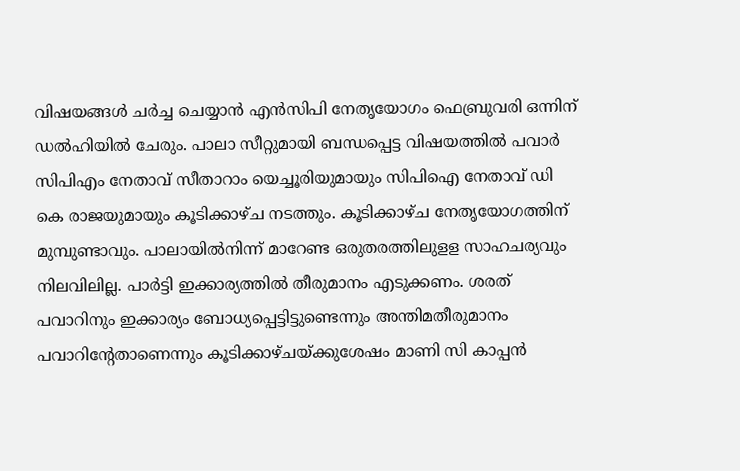വിഷയങ്ങള്‍ ചര്‍ച്ച ചെയ്യാന്‍ എന്‍സിപി നേതൃയോഗം ഫെബ്രുവരി ഒന്നിന് ഡല്‍ഹിയില്‍ ചേരും. പാലാ സീറ്റുമായി ബന്ധപ്പെട്ട വിഷയത്തില്‍ പവാര്‍ സിപിഎം നേതാവ് സീതാറാം യെച്ചൂരിയുമായും സിപിഐ നേതാവ് ഡി കെ രാജയുമായും കൂടിക്കാഴ്ച നടത്തും. കൂടിക്കാഴ്ച നേതൃയോഗത്തിന് മുമ്പുണ്ടാവും. പാലായില്‍നിന്ന് മാറേണ്ട ഒരുതരത്തിലുളള സാഹചര്യവും നിലവിലില്ല. പാര്‍ട്ടി ഇക്കാര്യത്തില്‍ തീരുമാനം എടുക്കണം. ശരത് പവാറിനും ഇക്കാര്യം ബോധ്യപ്പെട്ടിട്ടുണ്ടെന്നും അന്തിമതീരുമാനം പവാറിന്റേതാണെന്നും കൂടിക്കാഴ്ചയ്ക്കുശേഷം മാണി സി കാപ്പന്‍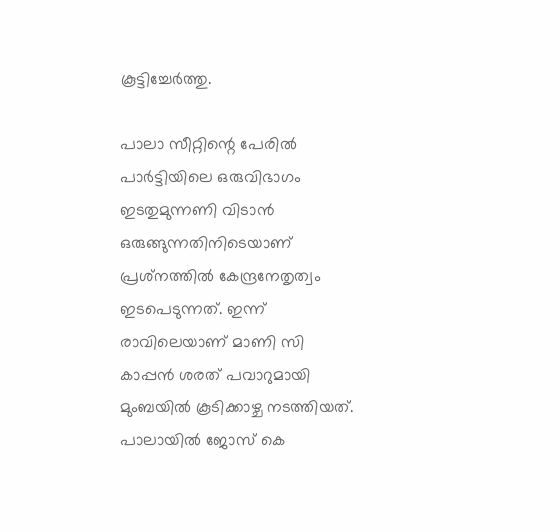കൂട്ടിച്ചേര്‍ത്തു.

പാലാ സീറ്റിന്റെ പേരില്‍ പാര്‍ട്ടിയിലെ ഒരുവിഭാഗം ഇടതുമുന്നണി വിടാന്‍ ഒരുങ്ങുന്നതിനിടെയാണ് പ്രശ്‌നത്തില്‍ കേന്ദ്രനേതൃത്വം ഇടപെടുന്നത്. ഇന്ന് രാവിലെയാണ് മാണി സി കാപ്പന്‍ ശരത് പവാറുമായി മുംബയില്‍ കൂടിക്കാഴ്ച നടത്തിയത്. പാലായില്‍ ജോസ് കെ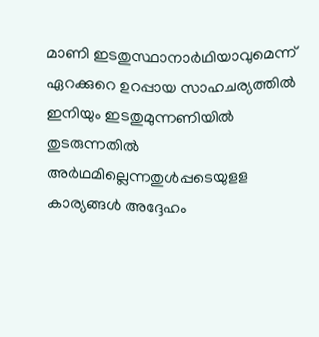മാണി ഇടതുസ്ഥാനാര്‍ഥിയാവുമെന്ന് ഏറക്കുറെ ഉറപ്പായ സാഹചര്യത്തില്‍ ഇനിയും ഇടതുമുന്നണിയില്‍ തുടരുന്നതില്‍ അര്‍ഥമില്ലെന്നതുള്‍പ്പടെയുളള കാര്യങ്ങള്‍ അദ്ദേഹം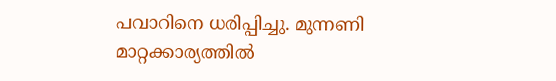പവാറിനെ ധരിപ്പിച്ചു. മുന്നണി മാറ്റക്കാര്യത്തില്‍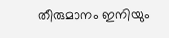തീരുമാനം ഇനിയും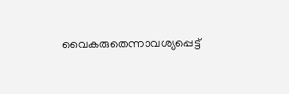വൈകരുതെന്നാവശ്യപ്പെട്ട്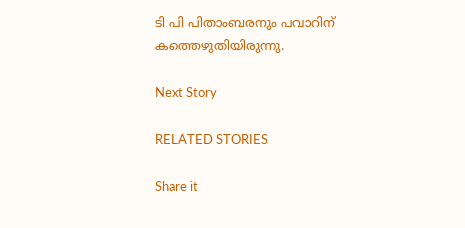ടി പി പിതാംബരനും പവാറിന് കത്തെഴുതിയിരുന്നു.

Next Story

RELATED STORIES

Share it